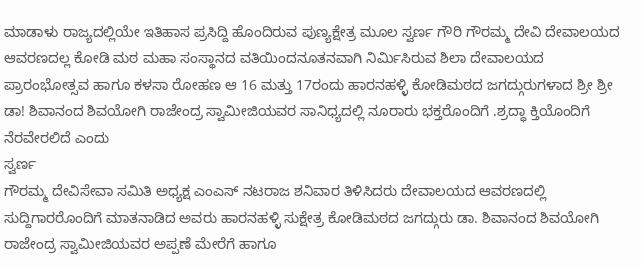ಮಾಡಾಳು ರಾಜ್ಯದಲ್ಲಿಯೇ ಇತಿಹಾಸ ಪ್ರಸಿದ್ದಿ ಹೊಂದಿರುವ ಪುಣ್ಯಕ್ಷೇತ್ರ ಮೂಲ ಸ್ವರ್ಣ ಗೌರಿ ಗೌರಮ್ಮ ದೇವಿ ದೇವಾಲಯದ ಆವರಣದಲ್ಲ ಕೋಡಿ ಮಠ ಮಹಾ ಸಂಸ್ಥಾನದ ವತಿಯಿಂದನೂತನವಾಗಿ ನಿರ್ಮಿಸಿರುವ ಶಿಲಾ ದೇವಾಲಯದ ಪ್ರಾರಂಭೋತ್ಸವ ಹಾಗೂ ಕಳಸಾ ರೋಹಣ ಆ 16 ಮತ್ತು 17ರಂದು ಹಾರನಹಳ್ಳಿ ಕೋಡಿಮಠದ ಜಗದ್ಗುರುಗಳಾದ ಶ್ರೀ ಶ್ರೀ ಡಾ! ಶಿವಾನಂದ ಶಿವಯೋಗಿ ರಾಜೇಂದ್ರ ಸ್ವಾಮೀಜಿಯವರ ಸಾನಿಧ್ಯದಲ್ಲಿ ನೂರಾರು ಭಕ್ತರೊಂದಿಗೆ .ಶ್ರದ್ಧಾ ಕ್ತಿಯೊಂದಿಗೆ
ನೆರವೇರಲಿದೆ ಎಂದು
ಸ್ವರ್ಣ
ಗೌರಮ್ಮ ದೇವಿಸೇವಾ ಸಮಿತಿ ಅಧ್ಯಕ್ಷ ಎಂಎಸ್ ನಟರಾಜ ಶನಿವಾರ ತಿಳಿಸಿದರು ದೇವಾಲಯದ ಆವರಣದಲ್ಲಿ ಸುದ್ದಿಗಾರರೊಂದಿಗೆ ಮಾತನಾಡಿದ ಅವರು ಹಾರನಹಳ್ಳಿ ಸುಕ್ಷೇತ್ರ ಕೋಡಿಮಠದ ಜಗದ್ಗುರು ಡಾ. ಶಿವಾನಂದ ಶಿವಯೋಗಿ ರಾಜೇಂದ್ರ ಸ್ವಾಮೀಜಿಯವರ ಅಪ್ಪಣೆ ಮೇರೆಗೆ ಹಾಗೂ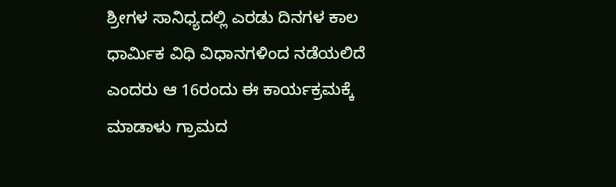ಶ್ರೀಗಳ ಸಾನಿಧ್ಯದಲ್ಲಿ ಎರಡು ದಿನಗಳ ಕಾಲ ಧಾರ್ಮಿಕ ವಿಧಿ ವಿಧಾನಗಳಿಂದ ನಡೆಯಲಿದೆ ಎಂದರು ಆ 16ರಂದು ಈ ಕಾರ್ಯಕ್ರಮಕ್ಕೆ ಮಾಡಾಳು ಗ್ರಾಮದ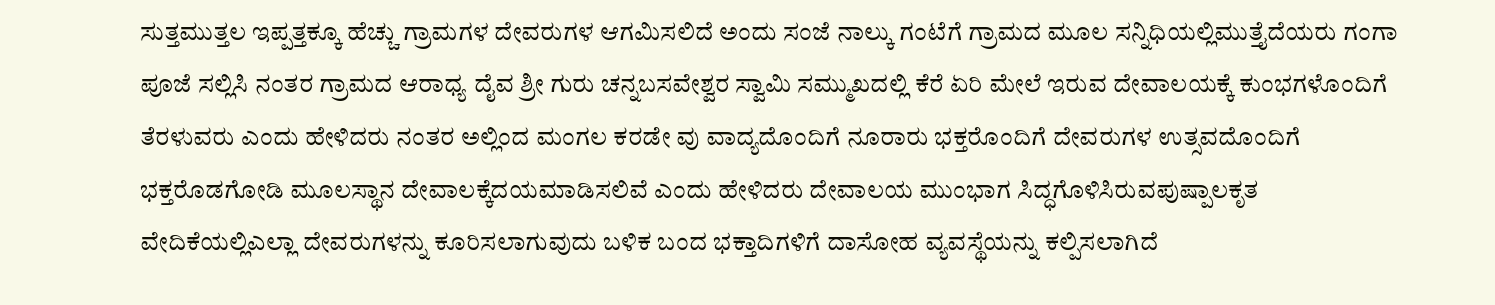ಸುತ್ತಮುತ್ತಲ ಇಪ್ಪತ್ತಕ್ಕೂ ಹೆಚ್ಚು ಗ್ರಾಮಗಳ ದೇವರುಗಳ ಆಗಮಿಸಲಿದೆ ಅಂದು ಸಂಜೆ ನಾಲ್ಕು ಗಂಟೆಗೆ ಗ್ರಾಮದ ಮೂಲ ಸನ್ನಿಧಿಯಲ್ಲಿಮುತ್ತೈದೆಯರು ಗಂಗಾ ಪೂಜೆ ಸಲ್ಲಿಸಿ ನಂತರ ಗ್ರಾಮದ ಆರಾಧ್ಯ ದೈವ ಶ್ರೀ ಗುರು ಚನ್ನಬಸವೇಶ್ವರ ಸ್ವಾಮಿ ಸಮ್ಮುಖದಲ್ಲಿ ಕೆರೆ ಏರಿ ಮೇಲೆ ಇರುವ ದೇವಾಲಯಕ್ಕೆ ಕುಂಭಗಳೊಂದಿಗೆ ತೆರಳುವರು ಎಂದು ಹೇಳಿದರು ನಂತರ ಅಲ್ಲಿಂದ ಮಂಗಲ ಕರಡೇ ವು ವಾದ್ಯದೊಂದಿಗೆ ನೂರಾರು ಭಕ್ತರೊಂದಿಗೆ ದೇವರುಗಳ ಉತ್ಸವದೊಂದಿಗೆ ಭಕ್ತರೊಡಗೋಡಿ ಮೂಲಸ್ಥಾನ ದೇವಾಲಕ್ಕೆದಯಮಾಡಿಸಲಿವೆ ಎಂದು ಹೇಳಿದರು ದೇವಾಲಯ ಮುಂಭಾಗ ಸಿದ್ಧಗೊಳಿಸಿರುವಪುಷ್ಪಾಲಕೃತ ವೇದಿಕೆಯಲ್ಲಿಎಲ್ಲಾ ದೇವರುಗಳನ್ನು ಕೂರಿಸಲಾಗುವುದು ಬಳಿಕ ಬಂದ ಭಕ್ತಾದಿಗಳಿಗೆ ದಾಸೋಹ ವ್ಯವಸ್ಥೆಯನ್ನು ಕಲ್ಪಿಸಲಾಗಿದೆ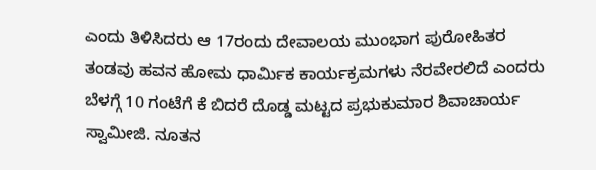ಎಂದು ತಿಳಿಸಿದರು ಆ 17ರಂದು ದೇವಾಲಯ ಮುಂಭಾಗ ಪುರೋಹಿತರ ತಂಡವು ಹವನ ಹೋಮ ಧಾರ್ಮಿಕ ಕಾರ್ಯಕ್ರಮಗಳು ನೆರವೇರಲಿದೆ ಎಂದರು ಬೆಳಗ್ಗೆ 10 ಗಂಟೆಗೆ ಕೆ ಬಿದರೆ ದೊಡ್ಡ ಮಟ್ಟದ ಪ್ರಭುಕುಮಾರ ಶಿವಾಚಾರ್ಯ ಸ್ವಾಮೀಜಿ. ನೂತನ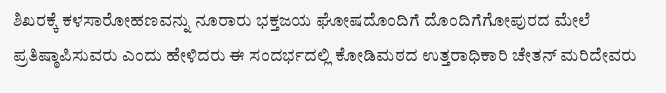ಶಿಖರಕ್ಕೆ ಕಳಸಾರೋಹಣವನ್ನು ನೂರಾರು ಭಕ್ತಜಯ ಘೋಷದೊಂದಿಗೆ ದೊಂದಿಗೆಗೋಪುರದ ಮೇಲೆ ಪ್ರತಿಷ್ಠಾಪಿಸುವರು ಎಂದು ಹೇಳಿದರು ಈ ಸಂದರ್ಭದಲ್ಲಿ ಕೋಡಿಮಠದ ಉತ್ತರಾಧಿಕಾರಿ ಚೇತನ್ ಮರಿದೇವರು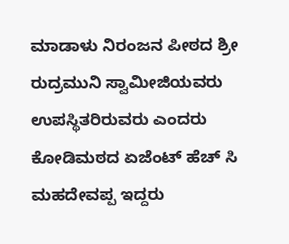ಮಾಡಾಳು ನಿರಂಜನ ಪೀಠದ ಶ್ರೀ ರುದ್ರಮುನಿ ಸ್ವಾಮೀಜಿಯವರು ಉಪಸ್ಥಿತರಿರುವರು ಎಂದರು ಕೋಡಿಮಠದ ಏಜೆಂಟ್ ಹೆಚ್ ಸಿ ಮಹದೇವಪ್ಪ ಇದ್ದರು